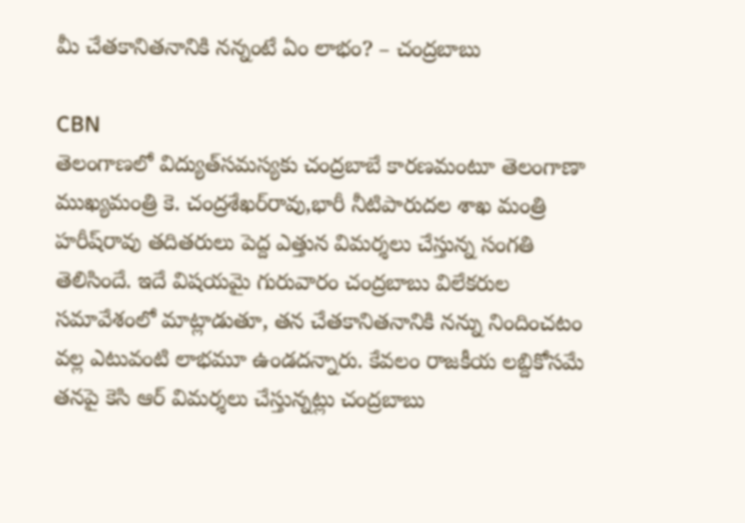మీ చేతకానితనానికి నన్నంటే ఏం లాభం? – చంద్రబాబు

CBN
తెలంగాణలో విద్యుత్‌సమస్యకు చంద్రబాబే కారణమంటూ తెలంగాణా ముఖ్యమంత్రి కె. చంద్రశేఖర్‌రావు,భారీ నీటిపారుదల శాఖ మంత్రి హరీష్‌రావు తదితరులు పెద్ద ఎత్తున విమర్శలు చేస్తున్న సంగతి తెలిసిందే. ఇదే విషయమై గురువారం చంద్రబాబు విలేకరుల సమావేశంలో మాట్లాడుతూ, తన చేతకానితనానికి నన్ను నిందించటం వల్ల ఎటువంటి లాభమూ ఉండదన్నారు. కేవలం రాజకీయ లబ్దికోసమే తనపై కెసి ఆర్‌ విమర్శలు చేస్తున్నట్లు చంద్రబాబు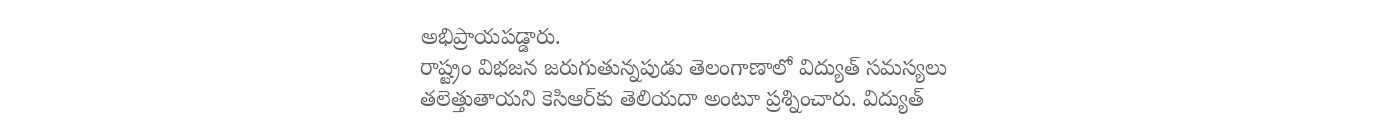అభిప్రాయపడ్డారు.
రాష్ట్రం విభజన జరుగుతున్నపుడు తెలంగాణాలో విద్యుత్‌ సమస్యలు తలెత్తుతాయని కెసిఆర్‌కు తెలియదా అంటూ ప్రశ్నించారు. విద్యుత్‌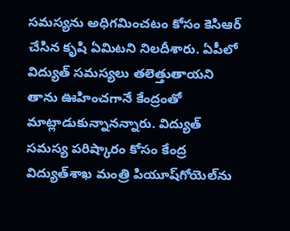సమస్యను అధిగమించటం కోసం కెసిఆర్‌ చేసిన కృషి ఏమిటని నిలదీశారు. ఏపీలో విద్యుత్‌ సమస్యలు తలెత్తుతాయని తాను ఊహించగానే కేంద్రంతో మాట్లాడుకున్నానన్నారు. విద్యుత్‌ సమస్య పరిష్కారం కోసం కేంద్ర విద్యుత్‌శాఖ మంత్రి పియూష్‌గోయెల్‌ను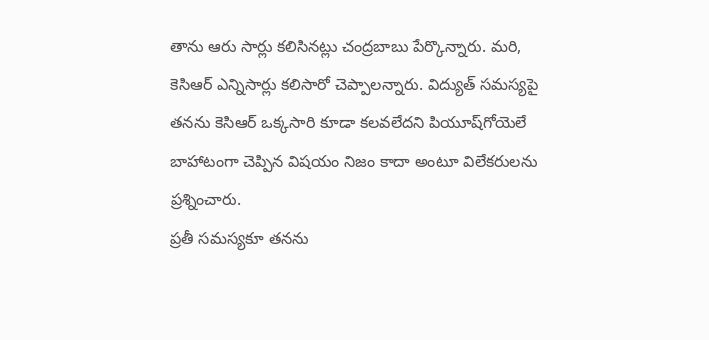తాను ఆరు సార్లు కలిసినట్లు చంద్రబాబు పేర్కొన్నారు. మరి, కెసిఆర్‌ ఎన్నిసార్లు కలిసారో చెప్పాలన్నారు. విద్యుత్‌ సమస్యపై తనను కెసిఆర్‌ ఒక్కసారి కూడా కలవలేదని పియూష్‌గోయెలే బాహాటంగా చెప్పిన విషయం నిజం కాదా అంటూ విలేకరులను ప్రశ్నించారు.
ప్రతీ సమస్యకూ తనను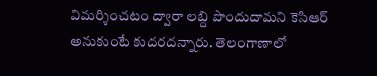విమర్శించటం ద్వారా లబ్ది పొందుదామని కెసిఆర్‌ అనుకుంటే కుదరదన్నారు. తెలంగాణాలో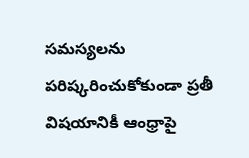సమస్యలను పరిష్కరించుకోకుండా ప్రతీ విషయానికీ ఆంధ్రాపై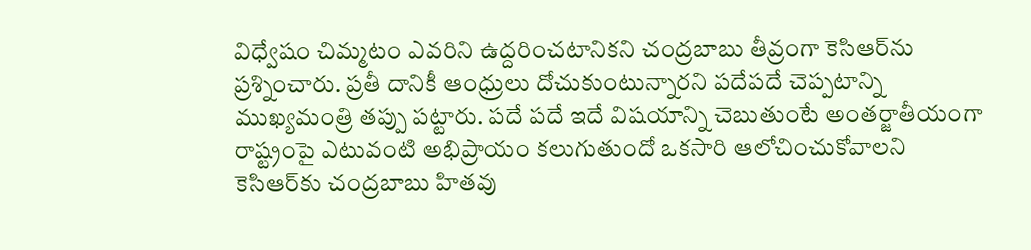విధ్వేషం చిమ్మటం ఎవరిని ఉద్దరించటానికని చంద్రబాబు తీవ్రంగా కెసిఆర్‌ను ప్రశ్నించారు. ప్రతీ దానికీ ఆంధ్రులు దోచుకుంటున్నారని పదేపదే చెప్పటాన్ని ముఖ్యమంత్రి తప్పు పట్టారు. పదే పదే ఇదే విషయాన్ని చెబుతుంటే అంతర్జాతీయంగా రాష్ట్రంపై ఎటువంటి అభిప్రాయం కలుగుతుందో ఒకసారి ఆలోచించుకోవాలని కెసిఆర్‌కు చంద్రబాబు హితవు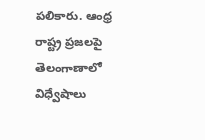పలికారు. ఆంధ్ర రాష్ట్ర ప్రజలపై తెలంగాణాలో విధ్వేషాలు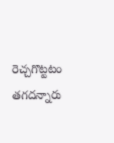రెచ్చగొట్టటం తగదన్నారు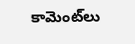కామెంట్‌లు